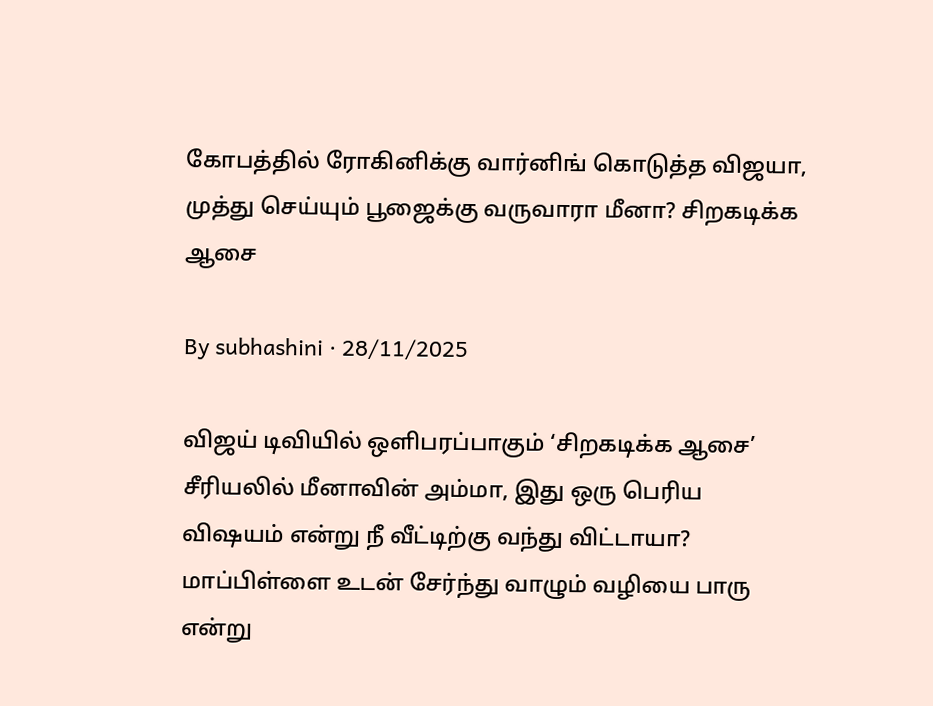கோபத்தில் ரோகினிக்கு வார்னிங் கொடுத்த விஜயா, முத்து செய்யும் பூஜைக்கு வருவாரா மீனா? சிறகடிக்க ஆசை

By subhashini · 28/11/2025

விஜய் டிவியில் ஒளிபரப்பாகும் ‘சிறகடிக்க ஆசை’ சீரியலில் மீனாவின் அம்மா, இது ஒரு பெரிய விஷயம் என்று நீ வீட்டிற்கு வந்து விட்டாயா? மாப்பிள்ளை உடன் சேர்ந்து வாழும் வழியை பாரு என்று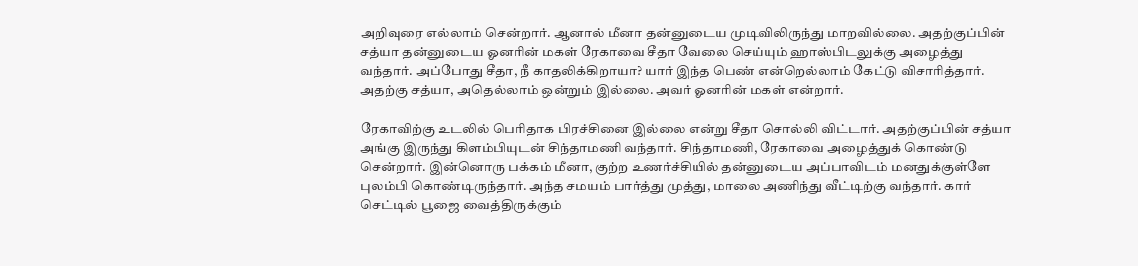அறிவுரை எல்லாம் சென்றார். ஆனால் மீனா தன்னுடைய முடிவிலிருந்து மாறவில்லை. அதற்குப்பின் சத்யா தன்னுடைய ஓனரின் மகள் ரேகாவை சீதா வேலை செய்யும் ஹாஸ்பிடலுக்கு அழைத்து வந்தார். அப்போது சீதா, நீ காதலிக்கிறாயா? யார் இந்த பெண் என்றெல்லாம் கேட்டு விசாரித்தார். அதற்கு சத்யா, அதெல்லாம் ஒன்றும் இல்லை. அவர் ஓனரின் மகள் என்றார்.

ரேகாவிற்கு உடலில் பெரிதாக பிரச்சினை இல்லை என்று சீதா சொல்லி விட்டார். அதற்குப்பின் சத்யா அங்கு இருந்து கிளம்பியுடன் சிந்தாமணி வந்தார். சிந்தாமணி, ரேகாவை அழைத்துக் கொண்டு சென்றார். இன்னொரு பக்கம் மீனா, குற்ற உணர்ச்சியில் தன்னுடைய அப்பாவிடம் மனதுக்குள்ளே புலம்பி கொண்டிருந்தார். அந்த சமயம் பார்த்து முத்து, மாலை அணிந்து வீட்டிற்கு வந்தார். கார் செட்டில் பூஜை வைத்திருக்கும்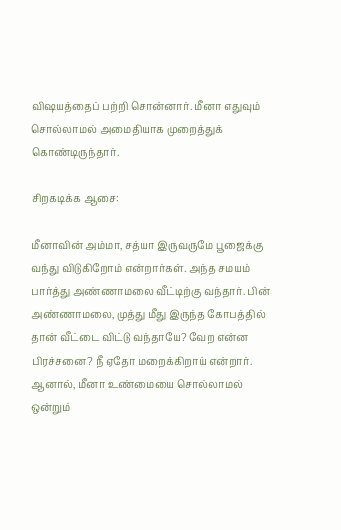விஷயத்தைப் பற்றி சொன்னார். மீனா எதுவும் சொல்லாமல் அமைதியாக முறைத்துக் கொண்டிருந்தார்.

சிறகடிக்க ஆசை:

மீனாவின் அம்மா, சத்யா இருவருமே பூஜைக்கு வந்து விடுகிறோம் என்றார்கள். அந்த சமயம் பார்த்து அண்ணாமலை வீட்டிற்கு வந்தார். பின் அண்ணாமலை, முத்து மீது இருந்த கோபத்தில் தான் வீட்டை விட்டு வந்தாயே? வேற என்ன பிரச்சனை? நீ ஏதோ மறைக்கிறாய் என்றார். ஆனால், மீனா உண்மையை சொல்லாமல் ஒன்றும்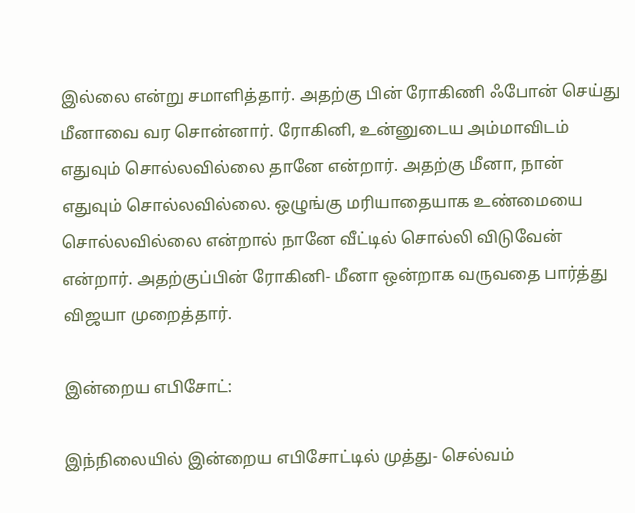இல்லை என்று சமாளித்தார். அதற்கு பின் ரோகிணி ஃபோன் செய்து மீனாவை வர சொன்னார். ரோகினி, உன்னுடைய அம்மாவிடம் எதுவும் சொல்லவில்லை தானே என்றார். அதற்கு மீனா, நான் எதுவும் சொல்லவில்லை. ஒழுங்கு மரியாதையாக உண்மையை சொல்லவில்லை என்றால் நானே வீட்டில் சொல்லி விடுவேன் என்றார். அதற்குப்பின் ரோகினி- மீனா ஒன்றாக வருவதை பார்த்து விஜயா முறைத்தார்.

இன்றைய எபிசோட்:

இந்நிலையில் இன்றைய எபிசோட்டில் முத்து- செல்வம்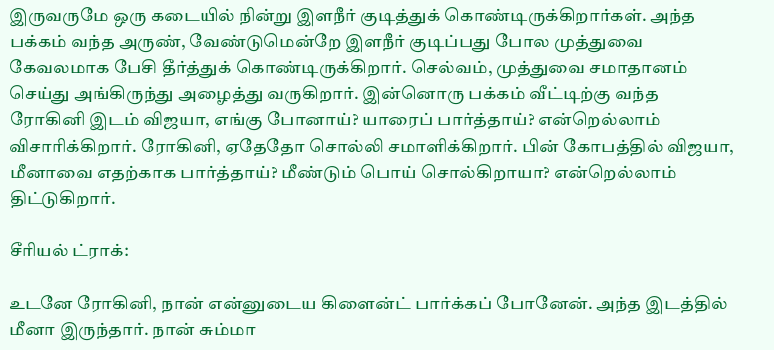இருவருமே ஒரு கடையில் நின்று இளநீர் குடித்துக் கொண்டிருக்கிறார்கள். அந்த பக்கம் வந்த அருண், வேண்டுமென்றே இளநீர் குடிப்பது போல முத்துவை கேவலமாக பேசி தீர்த்துக் கொண்டிருக்கிறார். செல்வம், முத்துவை சமாதானம் செய்து அங்கிருந்து அழைத்து வருகிறார். இன்னொரு பக்கம் வீட்டிற்கு வந்த ரோகினி இடம் விஜயா, எங்கு போனாய்? யாரைப் பார்த்தாய்? என்றெல்லாம் விசாரிக்கிறார். ரோகினி, ஏதேதோ சொல்லி சமாளிக்கிறார். பின் கோபத்தில் விஜயா, மீனாவை எதற்காக பார்த்தாய்? மீண்டும் பொய் சொல்கிறாயா? என்றெல்லாம் திட்டுகிறார்.

சீரியல் ட்ராக்:

உடனே ரோகினி, நான் என்னுடைய கிளைன்ட் பார்க்கப் போனேன். அந்த இடத்தில் மீனா இருந்தார். நான் சும்மா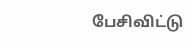பேசிவிட்டு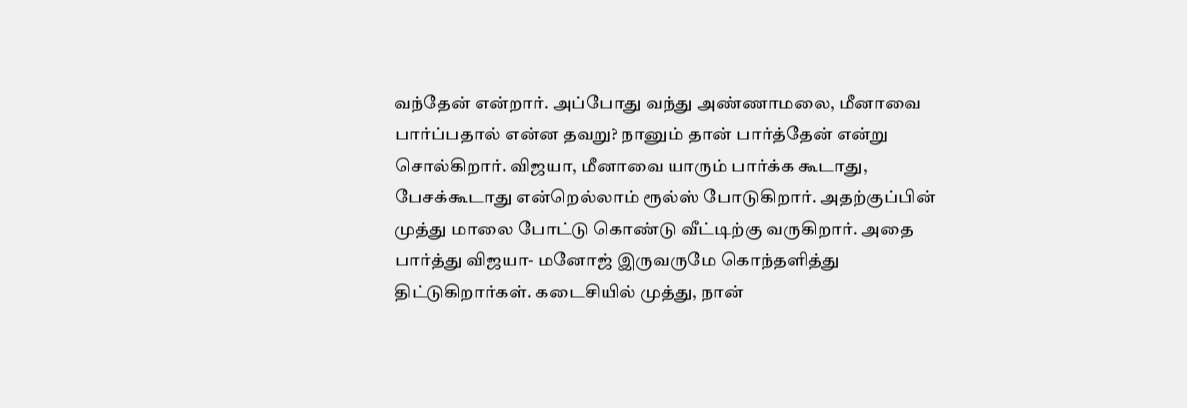வந்தேன் என்றார். அப்போது வந்து அண்ணாமலை, மீனாவை பார்ப்பதால் என்ன தவறு? நானும் தான் பார்த்தேன் என்று சொல்கிறார். விஜயா, மீனாவை யாரும் பார்க்க கூடாது, பேசக்கூடாது என்றெல்லாம் ரூல்ஸ் போடுகிறார். அதற்குப்பின் முத்து மாலை போட்டு கொண்டு வீட்டிற்கு வருகிறார். அதை பார்த்து விஜயா- மனோஜ் இருவருமே கொந்தளித்து திட்டுகிறார்கள். கடைசியில் முத்து, நான்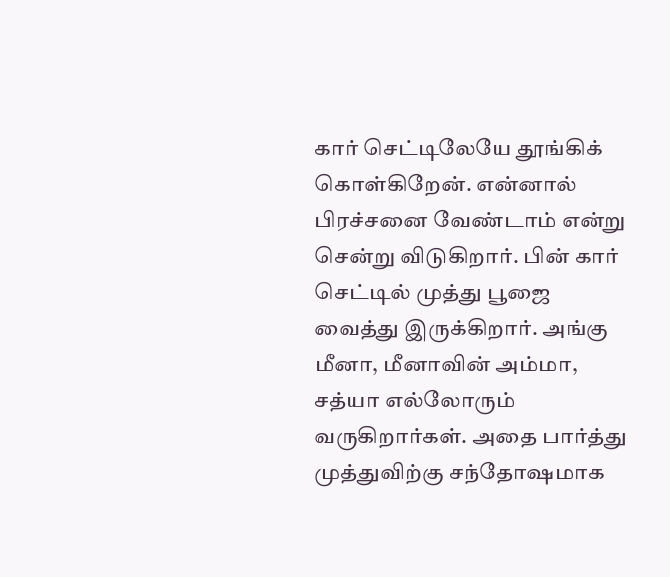கார் செட்டிலேயே தூங்கிக் கொள்கிறேன். என்னால் பிரச்சனை வேண்டாம் என்று சென்று விடுகிறார். பின் கார் செட்டில் முத்து பூஜை வைத்து இருக்கிறார். அங்கு மீனா, மீனாவின் அம்மா, சத்யா எல்லோரும் வருகிறார்கள். அதை பார்த்து முத்துவிற்கு சந்தோஷமாக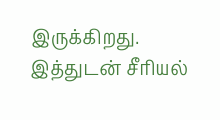இருக்கிறது. இத்துடன் சீரியல்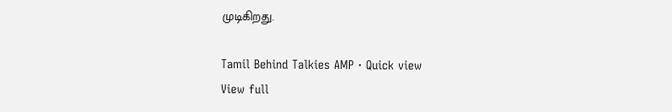முடிகிறது.

Tamil Behind Talkies AMP · Quick view
View full